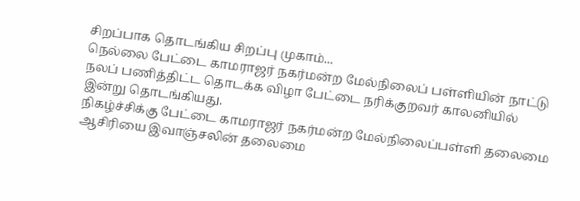சிறப்பாக தொடங்கிய சிறப்பு முகாம்...
நெல்லை பேட்டை காமராஜர் நகர்மன்ற மேல்நிலைப் பள்ளியின் நாட்டு நலப் பணித்திட்ட தொடக்க விழா பேட்டை நரிக்குறவர் காலனியில் இன்று தொடங்கியது.
நிகழ்ச்சிக்கு பேட்டை காமராஜர் நகர்மன்ற மேல்நிலைப்பள்ளி தலைமை ஆசிரியை இவாஞ்சலின் தலைமை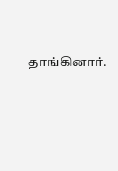தாங்கினார்.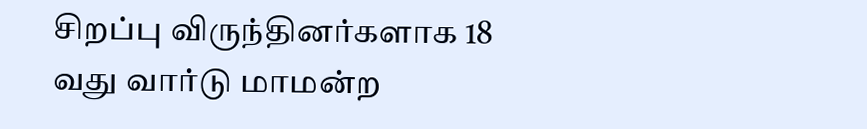சிறப்பு விருந்தினர்களாக 18 வது வார்டு மாமன்ற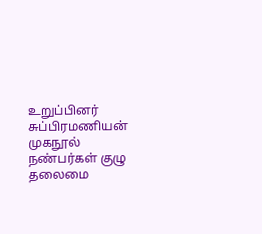உறுப்பினர் சுப்பிரமணியன் முகநூல் நண்பர்கள் குழு தலைமை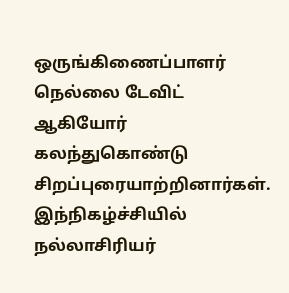ஒருங்கிணைப்பாளர் நெல்லை டேவிட் ஆகியோர் கலந்துகொண்டு சிறப்புரையாற்றினார்கள்.
இந்நிகழ்ச்சியில் நல்லாசிரியர்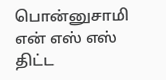பொன்னுசாமி என் எஸ் எஸ் திட்ட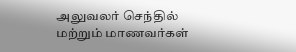அலுவலர் செந்தில் மற்றும் மாணவர்கள்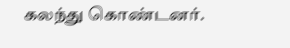கலந்து கொண்டனர்.